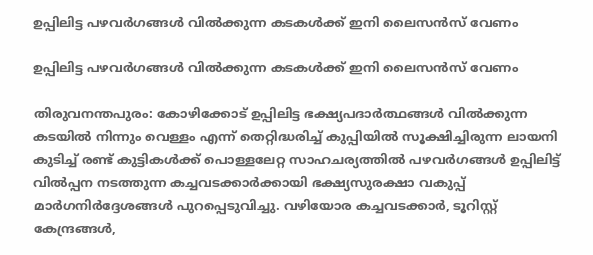ഉപ്പിലിട്ട പഴവര്‍ഗങ്ങള്‍ വില്‍ക്കുന്ന കടകള്‍ക്ക് ഇനി ലൈസന്‍സ് വേണം

ഉപ്പിലിട്ട പഴവര്‍ഗങ്ങള്‍ വില്‍ക്കുന്ന കടകള്‍ക്ക് ഇനി ലൈസന്‍സ് വേണം

തിരുവനന്തപുരം: കോഴിക്കോട് ഉപ്പിലിട്ട ഭക്ഷ്യപദാര്‍ത്ഥങ്ങള്‍ വില്‍ക്കുന്ന കടയില്‍ നിന്നും വെള്ളം എന്ന് തെറ്റിദ്ധരിച്ച് കുപ്പിയില്‍ സൂക്ഷിച്ചിരുന്ന ലായനി കുടിച്ച് രണ്ട് കുട്ടികള്‍ക്ക് പൊള്ളലേറ്റ സാഹചര്യത്തില്‍ പഴവര്‍ഗങ്ങള്‍ ഉപ്പിലിട്ട് വില്‍പ്പന നടത്തുന്ന കച്ചവടക്കാര്‍ക്കായി ഭക്ഷ്യസുരക്ഷാ വകുപ്പ് മാര്‍ഗനിര്‍ദ്ദേശങ്ങള്‍ പുറപ്പെടുവിച്ചു. വഴിയോര കച്ചവടക്കാര്‍, ടൂറിസ്റ്റ് കേന്ദ്രങ്ങള്‍,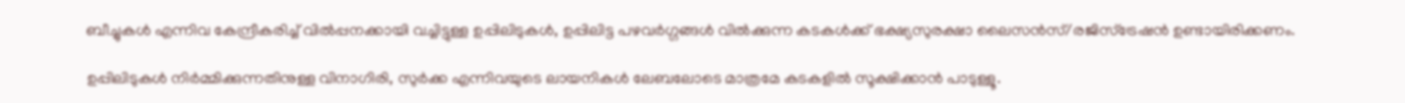ബീച്ചുകള്‍ എന്നിവ കേന്ദ്രീകരിച്ച് വില്‍പ്പനക്കായി വച്ചിട്ടുള്ള ഉപ്പിലിടുകള്‍, ഉപ്പിലിട്ട പഴവര്‍ഗ്ഗങ്ങള്‍ വില്‍ക്കുന്ന കടകള്‍ക്ക് ഭക്ഷ്യസുരക്ഷാ ലൈസന്‍സ്/രജിസ്ട്രേഷന്‍ ഉണ്ടായിരിക്കണം.

ഉപ്പിലിടുകള്‍ നിര്‍മ്മിക്കുന്നതിനുള്ള വിനാഗിരി, സുര്‍ക്ക എന്നിവയുടെ ലായനികള്‍ ലേബലോടെ മാത്രമേ കടകളില്‍ സൂക്ഷിക്കാന്‍ പാടുള്ളൂ.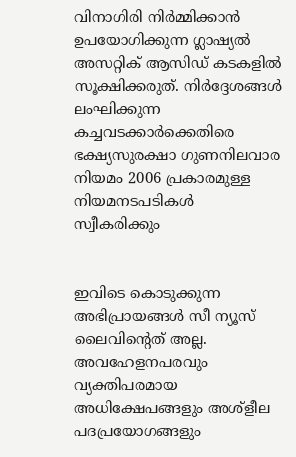വിനാഗിരി നിര്‍മ്മിക്കാന്‍ ഉപയോഗിക്കുന്ന ഗ്ലാഷ്യല്‍ അസറ്റിക് ആസിഡ് കടകളില്‍ സൂക്ഷിക്കരുത്. നിര്‍ദ്ദേശങ്ങള്‍ ലംഘിക്കുന്ന കച്ചവടക്കാര്‍ക്കെതിരെ ഭക്ഷ്യസുരക്ഷാ ഗുണനിലവാര നിയമം 2006 പ്രകാരമുള്ള നിയമനടപടികള്‍ സ്വീകരിക്കും


ഇവിടെ കൊടുക്കുന്ന അഭിപ്രായങ്ങള്‍ സീ ന്യൂസ് ലൈവിന്റെത് അല്ല. അവഹേളനപരവും വ്യക്തിപരമായ അധിക്ഷേപങ്ങളും അശ്‌ളീല പദപ്രയോഗങ്ങളും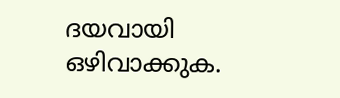ദയവായി ഒഴിവാക്കുക.